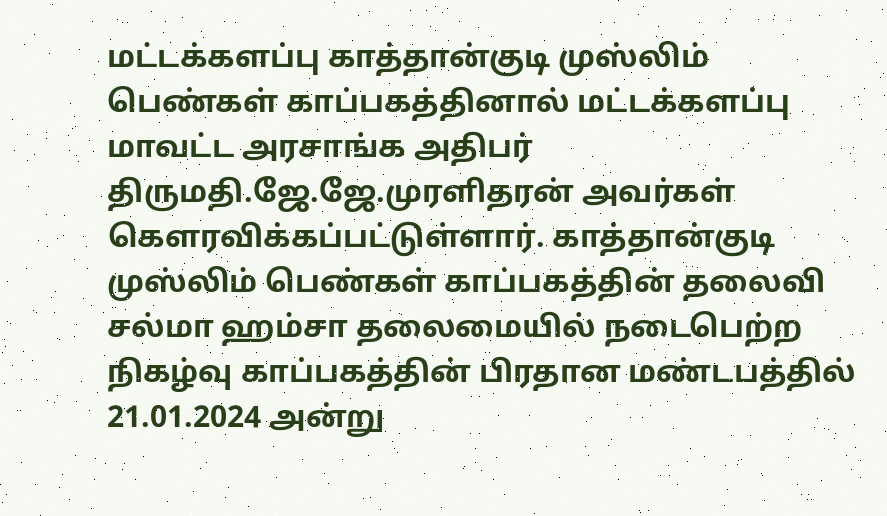மட்டக்களப்பு காத்தான்குடி முஸ்லிம் பெண்கள் காப்பகத்தினால் மட்டக்களப்பு மாவட்ட அரசாங்க அதிபர் திருமதி.ஜே.ஜே.முரளிதரன் அவர்கள் கௌரவிக்கப்பட்டுள்ளார். காத்தான்குடி முஸ்லிம் பெண்கள் காப்பகத்தின் தலைவி சல்மா ஹம்சா தலைமையில் நடைபெற்ற நிகழ்வு காப்பகத்தின் பிரதான மண்டபத்தில் 21.01.2024 அன்று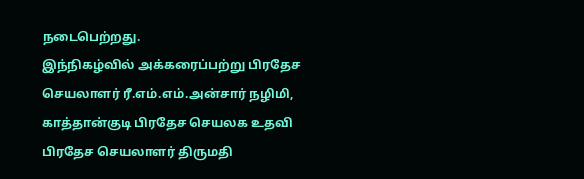நடைபெற்றது.
இந்நிகழ்வில் அக்கரைப்பற்று பிரதேச செயலாளர் ரீ.எம்.எம்.அன்சார் நழிமி, காத்தான்குடி பிரதேச செயலக உதவி பிரதேச செயலாளர் திருமதி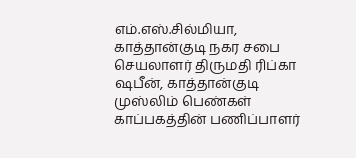எம்.எஸ்.சில்மியா, காத்தான்குடி நகர சபை செயலாளர் திருமதி ரிப்கா ஷபீன், காத்தான்குடி முஸ்லிம் பெண்கள் காப்பகத்தின் பணிப்பாளர்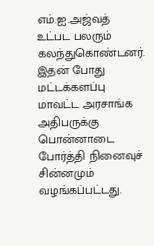எம்.ஐ.அஜ்வத் உட்பட பலரும் கலந்துகொண்டனர். இதன் போது மட்டக்களப்பு மாவட்ட அரசாங்க அதிபருக்கு பொன்னாடை போர்த்தி நினைவுச் சின்னமும் வழங்கப்பட்டது.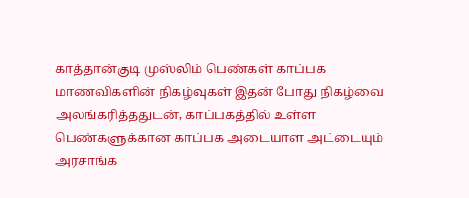காத்தான்குடி முஸ்லிம் பெண்கள் காப்பக மாணவிகளின் நிகழ்வுகள் இதன் போது நிகழ்வை அலங்கரித்ததுடன், காப்பகத்தில் உள்ள பெண்களுக்கான காப்பக அடையாள அட்டையும் அரசாங்க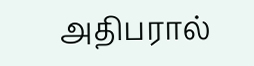அதிபரால்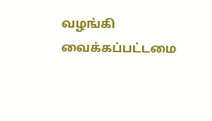வழங்கி வைக்கப்பட்டமை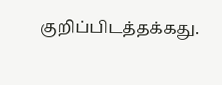குறிப்பிடத்தக்கது.